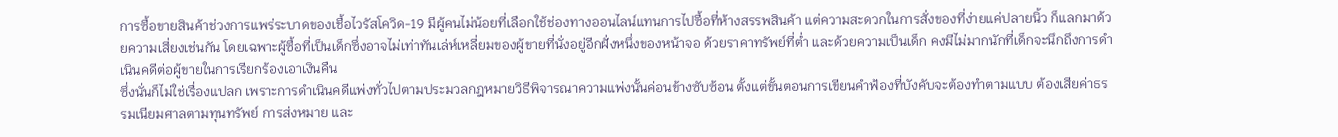การซื้อขายสินค้าช่วงการแพร่ระบาดของเชื้อไวรัสโควิด-19 มีผู้คนไม่น้อยที่เลือกใช้ช่องทางออนไลน์แทนการไปซื้อที่ห้างสรรพสินค้า แต่ความสะดวกในการสั่งของที่ง่ายแค่ปลายนิ้ว ก็แลกมาด้วยความเสี่ยงเช่นกัน โดยเฉพาะผู้ซื้อที่เป็นเด็กซึ่งอาจไม่เท่าทันเล่ห์เหลี่ยมของผู้ขายที่นั่งอยู่อีกฝั่งหนึ่งของหน้าจอ ด้วยราคาทรัพย์ที่ต่ำ และด้วยความเป็นเด็ก คงมีไม่มากนักที่เด็กจะนึกถึงการดำเนินคดีต่อผู้ขายในการเรียกร้องเอาเงินคืน
ซึ่งนั่นก็ไม่ใช่เรื่องแปลก เพราะการดำเนินคดีแพ่งทั่วไปตามประมวลกฎหมายวิธีพิจารณาความแพ่งนั้นค่อนข้างซับซ้อน ตั้งแต่ขั้นตอนการเขียนคำฟ้องที่บังคับจะต้องทำตามแบบ ต้องเสียค่าธรรมเนียมศาลตามทุนทรัพย์ การส่งหมาย และ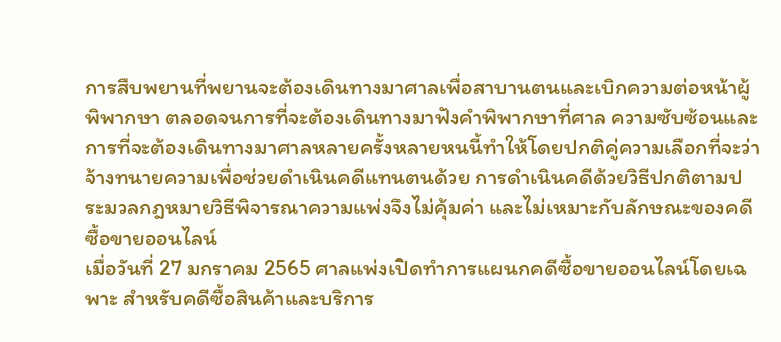การสืบพยานที่พยานจะต้องเดินทางมาศาลเพื่อสาบานตนและเบิกความต่อหน้าผู้พิพากษา ตลอดจนการที่จะต้องเดินทางมาฟังคำพิพากษาที่ศาล ความซับซ้อนและการที่จะต้องเดินทางมาศาลหลายครั้งหลายหนนี้ทำให้โดยปกติคู่ความเลือกที่จะว่าจ้างทนายความเพื่อช่วยดำเนินคดีแทนตนด้วย การดำเนินคดีด้วยวิธีปกติตามประมวลกฎหมายวิธีพิจารณาความแพ่งจึงไม่คุ้มค่า และไม่เหมาะกับลักษณะของคดีซื้อขายออนไลน์
เมื่อวันที่ 27 มกราคม 2565 ศาลแพ่งเปิดทำการแผนกคดีซื้อขายออนไลน์โดยเฉพาะ สำหรับคดีซื้อสินค้าและบริการ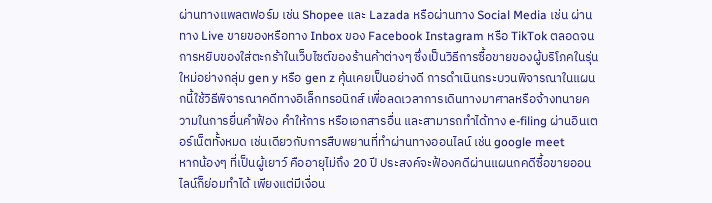ผ่านทางแพลตฟอร์ม เช่น Shopee และ Lazada หรือผ่านทาง Social Media เช่น ผ่านทาง Live ขายของหรือทาง Inbox ของ Facebook Instagram หรือ TikTok ตลอดจนการหยิบของใส่ตะกร้าในเว็บไซต์ของร้านค้าต่างๆ ซึ่งเป็นวิธีการซื้อขายของผู้บริโภคในรุ่นใหม่อย่างกลุ่ม gen y หรือ gen z คุ้นเคยเป็นอย่างดี การดำเนินกระบวนพิจารณาในแผนกนี้ใช้วิธีพิจารณาคดีทางอิเล็กทรอนิกส์ เพื่อลดเวลาการเดินทางมาศาลหรือจ้างทนายความในการยื่นคำฟ้อง คำให้การ หรือเอกสารอื่น และสามารถทำได้ทาง e-filing ผ่านอินเตอร์เน็ตทั้งหมด เช่นเดียวกับการสืบพยานที่ทำผ่านทางออนไลน์ เช่น google meet
หากน้องๆ ที่เป็นผู้เยาว์ คืออายุไม่ถึง 20 ปี ประสงค์จะฟ้องคดีผ่านแผนกคดีซื้อขายออนไลน์ก็ย่อมทำได้ เพียงแต่มีเงื่อน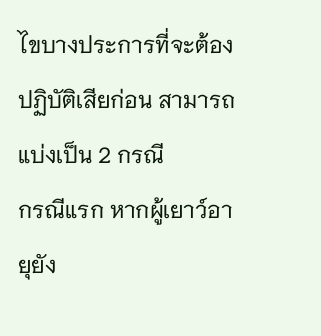ไขบางประการที่จะต้องปฏิบัติเสียก่อน สามารถแบ่งเป็น 2 กรณี
กรณีแรก หากผู้เยาว์อายุยัง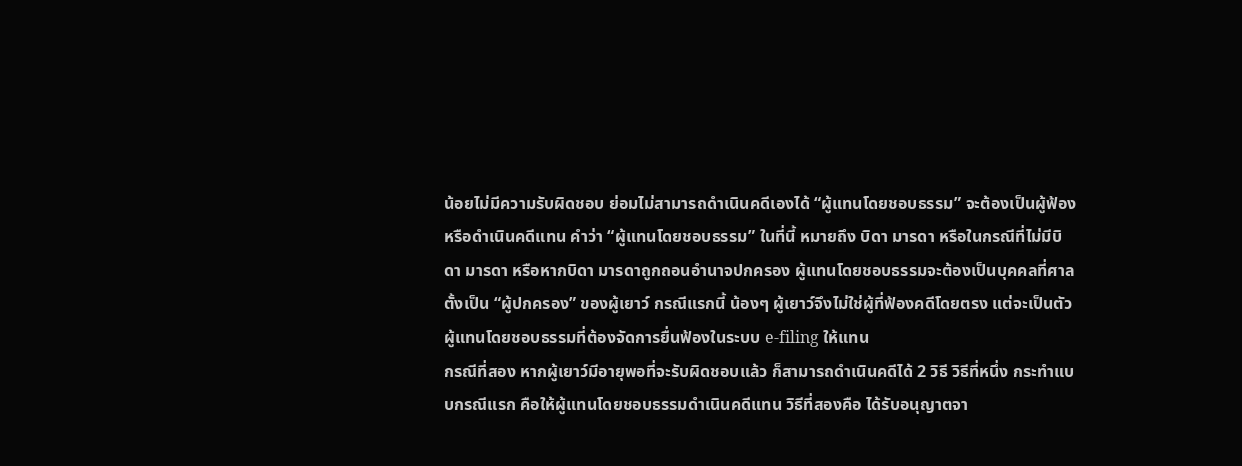น้อยไม่มีความรับผิดชอบ ย่อมไม่สามารถดำเนินคดีเองได้ “ผู้แทนโดยชอบธรรม” จะต้องเป็นผู้ฟ้องหรือดำเนินคดีแทน คำว่า “ผู้แทนโดยชอบธรรม” ในที่นี้ หมายถึง บิดา มารดา หรือในกรณีที่ไม่มีบิดา มารดา หรือหากบิดา มารดาถูกถอนอำนาจปกครอง ผู้แทนโดยชอบธรรมจะต้องเป็นบุคคลที่ศาลตั้งเป็น “ผู้ปกครอง” ของผู้เยาว์ กรณีแรกนี้ น้องๆ ผู้เยาว์จึงไม่ใช่ผู้ที่ฟ้องคดีโดยตรง แต่จะเป็นตัวผู้แทนโดยชอบธรรมที่ต้องจัดการยื่นฟ้องในระบบ e-filing ให้แทน
กรณีที่สอง หากผู้เยาว์มีอายุพอที่จะรับผิดชอบแล้ว ก็สามารถดำเนินคดีได้ 2 วิธี วิธีที่หนึ่ง กระทำแบบกรณีแรก คือให้ผู้แทนโดยชอบธรรมดำเนินคดีแทน วิธีที่สองคือ ได้รับอนุญาตจา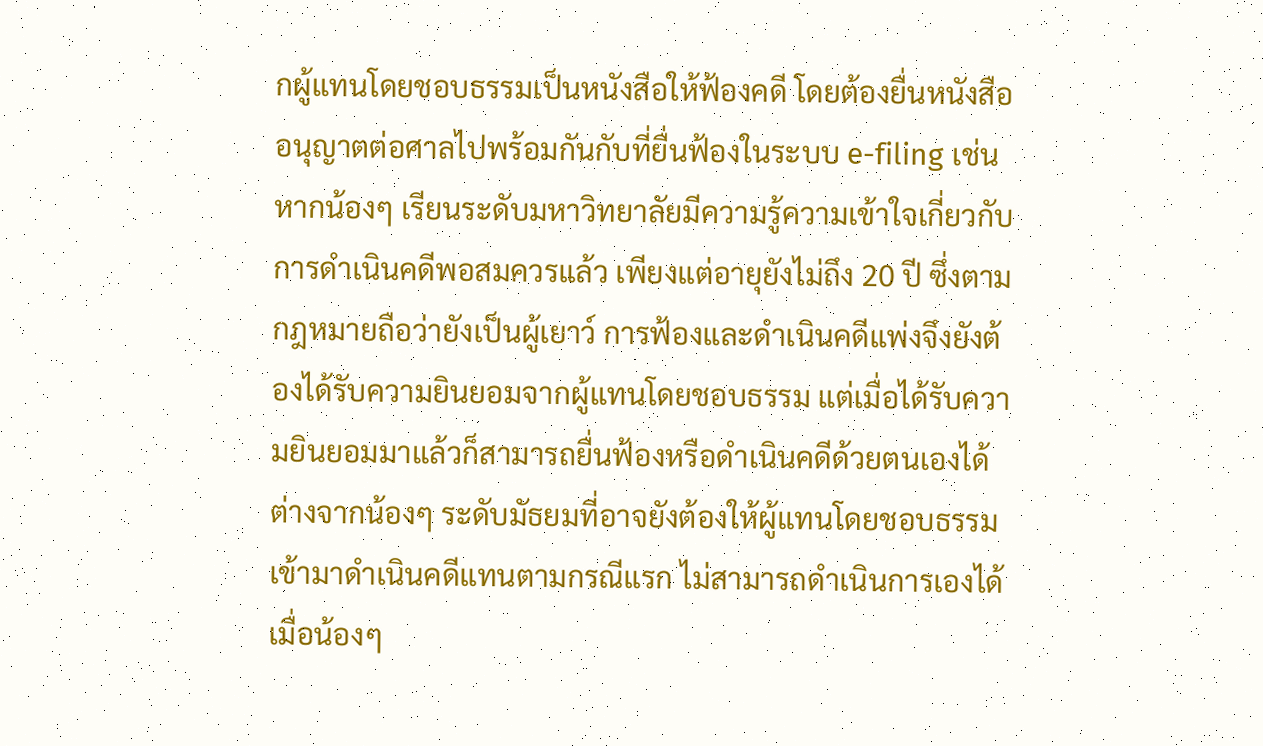กผู้แทนโดยชอบธรรมเป็นหนังสือให้ฟ้องคดี โดยต้องยื่นหนังสืออนุญาตต่อศาลไปพร้อมกันกับที่ยื่นฟ้องในระบบ e-filing เช่น หากน้องๆ เรียนระดับมหาวิทยาลัยมีความรู้ความเข้าใจเกี่ยวกับการดำเนินคดีพอสมควรแล้ว เพียงแต่อายุยังไม่ถึง 20 ปี ซึ่งตามกฎหมายถือว่ายังเป็นผู้เยาว์ การฟ้องและดำเนินคดีแพ่งจึงยังต้องได้รับความยินยอมจากผู้แทนโดยชอบธรรม แต่เมื่อได้รับความยินยอมมาแล้วก็สามารถยื่นฟ้องหรือดำเนินคดีด้วยตนเองได้ ต่างจากน้องๆ ระดับมัธยมที่อาจยังต้องให้ผู้แทนโดยชอบธรรมเข้ามาดำเนินคดีแทนตามกรณีแรก ไม่สามารถดำเนินการเองได้
เมื่อน้องๆ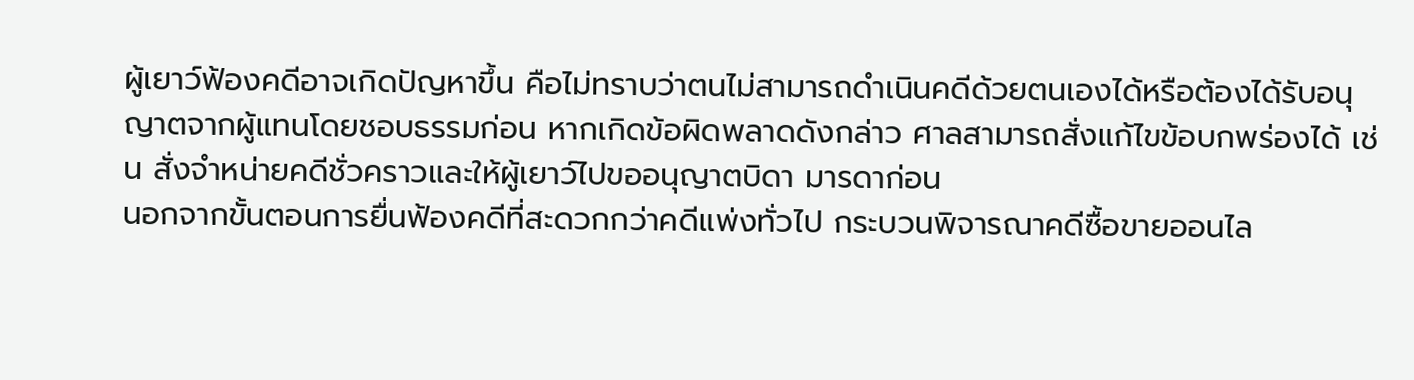ผู้เยาว์ฟ้องคดีอาจเกิดปัญหาขึ้น คือไม่ทราบว่าตนไม่สามารถดำเนินคดีด้วยตนเองได้หรือต้องได้รับอนุญาตจากผู้แทนโดยชอบธรรมก่อน หากเกิดข้อผิดพลาดดังกล่าว ศาลสามารถสั่งแก้ไขข้อบกพร่องได้ เช่น สั่งจำหน่ายคดีชั่วคราวและให้ผู้เยาว์ไปขออนุญาตบิดา มารดาก่อน
นอกจากขั้นตอนการยื่นฟ้องคดีที่สะดวกกว่าคดีแพ่งทั่วไป กระบวนพิจารณาคดีซื้อขายออนไล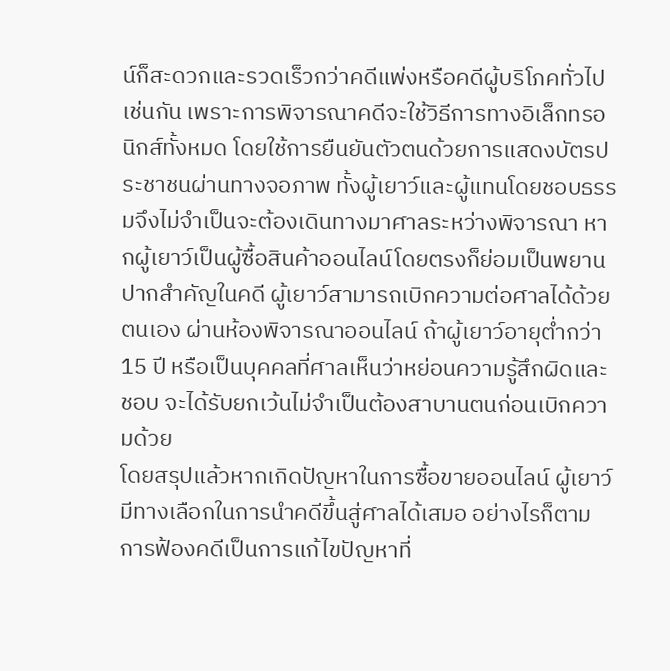น์ก็สะดวกและรวดเร็วกว่าคดีแพ่งหรือคดีผู้บริโภคทั่วไปเช่นกัน เพราะการพิจารณาคดีจะใช้วิธีการทางอิเล็กทรอนิกส์ทั้งหมด โดยใช้การยืนยันตัวตนด้วยการแสดงบัตรประชาชนผ่านทางจอภาพ ทั้งผู้เยาว์และผู้แทนโดยชอบธรรมจึงไม่จำเป็นจะต้องเดินทางมาศาลระหว่างพิจารณา หากผู้เยาว์เป็นผู้ซื้อสินค้าออนไลน์โดยตรงก็ย่อมเป็นพยานปากสำคัญในคดี ผู้เยาว์สามารถเบิกความต่อศาลได้ด้วยตนเอง ผ่านห้องพิจารณาออนไลน์ ถ้าผู้เยาว์อายุต่ำกว่า 15 ปี หรือเป็นบุคคลที่ศาลเห็นว่าหย่อนความรู้สึกผิดและชอบ จะได้รับยกเว้นไม่จำเป็นต้องสาบานตนก่อนเบิกความด้วย
โดยสรุปแล้วหากเกิดปัญหาในการซื้อขายออนไลน์ ผู้เยาว์มีทางเลือกในการนำคดีขึ้นสู่ศาลได้เสมอ อย่างไรก็ตาม การฟ้องคดีเป็นการแก้ไขปัญหาที่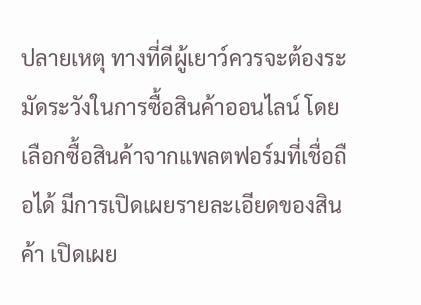ปลายเหตุ ทางที่ดีผู้เยาว์ควรจะต้องระมัดระวังในการซื้อสินค้าออนไลน์ โดยเลือกซื้อสินค้าจากแพลตฟอร์มที่เชื่อถือได้ มีการเปิดเผยรายละเอียดของสินค้า เปิดเผย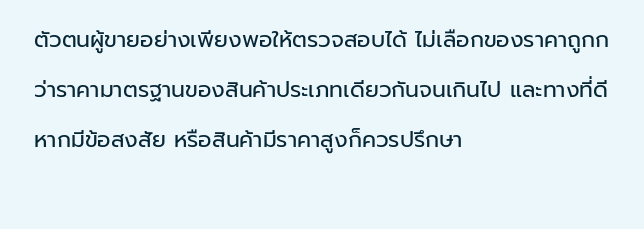ตัวตนผู้ขายอย่างเพียงพอให้ตรวจสอบได้ ไม่เลือกของราคาถูกกว่าราคามาตรฐานของสินค้าประเภทเดียวกันจนเกินไป และทางที่ดีหากมีข้อสงสัย หรือสินค้ามีราคาสูงก็ควรปรึกษา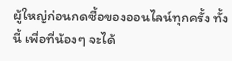ผู้ใหญ่ก่อนกดซื้อของออนไลน์ทุกครั้ง ทั้งนี้ เพื่อที่น้องๆ จะได้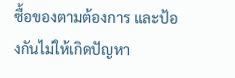ซื้อของตามต้องการ และป้องกันไม่ให้เกิดปัญหา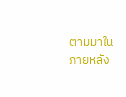ตามมาในภายหลัง